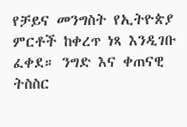የቻይና መንግስት የኢትዮጵያ ምርቶች ከቀረጥ ነጻ እንዲገቡ ፈቀደ። ንግድ እና ቀጠናዊ ትስስር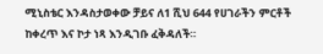ሚኒስቴር እንዳስታወቀው ቻይና ለ1 ሺህ 644 የሀገራችን ምርቶች ከቀረጥ እና ኮታ ነጻ እንዲገቡ ፈቅዳለች።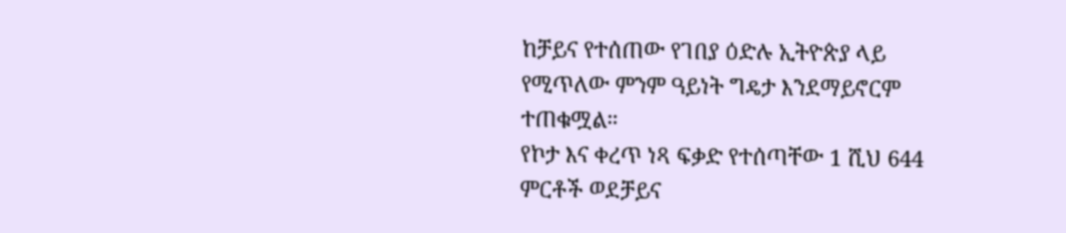ከቻይና የተሰጠው የገበያ ዕድሉ ኢትዮጵያ ላይ የሚጥለው ምንም ዓይነት ግዴታ እንደማይኖርም ተጠቁሟል።
የኮታ እና ቀረጥ ነጻ ፍቃድ የተሰጣቸው 1 ሺህ 644 ምርቶች ወደቻይና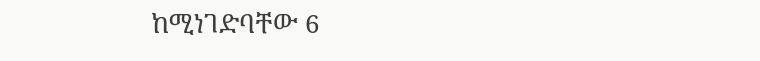ከሚነገድባቸው 6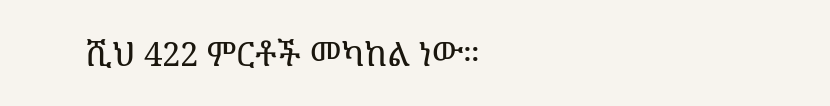ሺህ 422 ምርቶች መካከል ነው።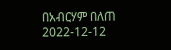በአብርሃም በለጠ
2022-12-12